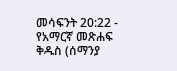መሳፍንት 20:22 - የአማርኛ መጽሐፍ ቅዱስ (ሰማንያ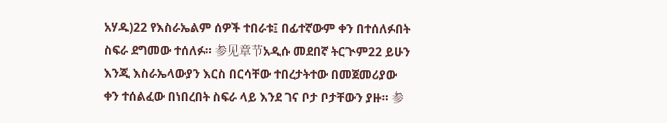አሃዱ)22 የእስራኤልም ሰዎች ተበራቱ፤ በፊተኛውም ቀን በተሰለፉበት ስፍራ ደግመው ተሰለፉ። 参见章节አዲሱ መደበኛ ትርጒም22 ይሁን እንጂ እስራኤላውያን እርስ በርሳቸው ተበረታትተው በመጀመሪያው ቀን ተሰልፈው በነበረበት ስፍራ ላይ እንደ ገና ቦታ ቦታቸውን ያዙ። 参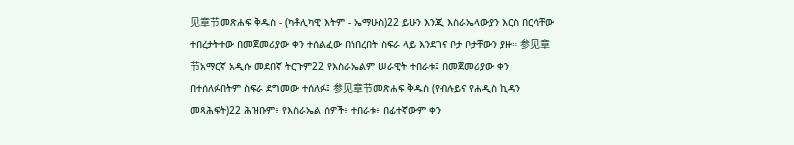见章节መጽሐፍ ቅዱስ - (ካቶሊካዊ እትም - ኤማሁስ)22 ይሁን እንጂ እስራኤላውያን እርስ በርሳቸው ተበረታትተው በመጀመሪያው ቀን ተሰልፈው በነበረበት ስፍራ ላይ እንደገና ቦታ ቦታቸውን ያዙ። 参见章节አማርኛ አዲሱ መደበኛ ትርጉም22 የእስራኤልም ሠራዊት ተበራቱ፤ በመጀመሪያው ቀን በተሰለፉበትም ስፍራ ደግመው ተሰለፉ፤ 参见章节መጽሐፍ ቅዱስ (የብሉይና የሐዲስ ኪዳን መጻሕፍት)22 ሕዝቡም፥ የእስራኤል ሰዎች፥ ተበራቱ፥ በፊተኛውም ቀን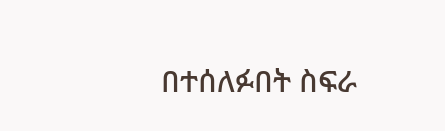በተሰለፉበት ስፍራ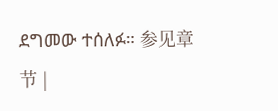ደግመው ተሰለፉ። 参见章节 |